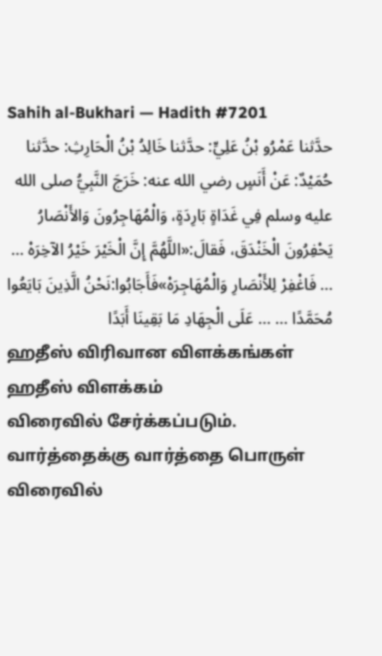Sahih al-Bukhari — Hadith #7201
حدَّثنا عَمْرُو بْنُ عَلِيٍّ: حدَّثنا خَالِدُ بْنُ الْحَارِثِ: حدَّثنا حُمَيْدٌ: عَنْ أَنَسٍ رضي الله عنه: خَرَجَ النَّبِيُّ صلى الله عليه وسلم فِي غَدَاةٍ بَارِدَةٍ، وَالْمُهَاجِرُونَ وَالأَنْصَارُ يَحْفِرُونَ الْخَنْدَقَ، فَقالَ:«اللَّهُمَّ إِنَّ الْخَيْرَ خَيْرُ الآخِرَهْ … … فَاغْفِرْ لِلأَنْصَارِ وَالْمُهَاجِرَهْ»فَأَجَابُوا:نَحْنُ الَّذِينَ بَايَعُوا مُحَمَّدًا … … عَلَى الْجِهَادِ مَا بَقِينَا أَبَدًا
ஹதீஸ் விரிவான விளக்கங்கள்
ஹதீஸ் விளக்கம்
விரைவில் சேர்க்கப்படும்.
வார்த்தைக்கு வார்த்தை பொருள்
விரைவில்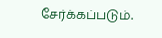சேர்க்கப்படும்.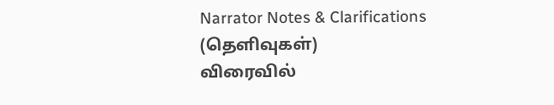Narrator Notes & Clarifications (தெளிவுகள்)
விரைவில்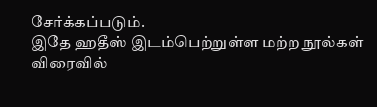சேர்க்கப்படும்.
இதே ஹதீஸ் இடம்பெற்றுள்ள மற்ற நூல்கள்
விரைவில்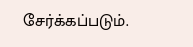சேர்க்கப்படும்.